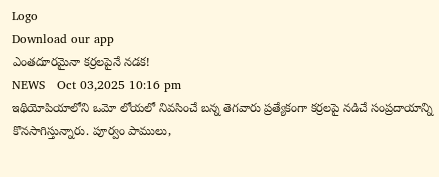Logo
Download our app
ఎంతదూరమైనా కర్రలపైనే నడక!
NEWS   Oct 03,2025 10:16 pm
ఇథియోపియాలోని ఒమో లోయలో నివసించే బన్న తెగవారు ప్రత్యేకంగా కర్రలపై నడిచే సంప్రదాయాన్ని కొనసాగిస్తున్నారు. పూర్వం పాములు,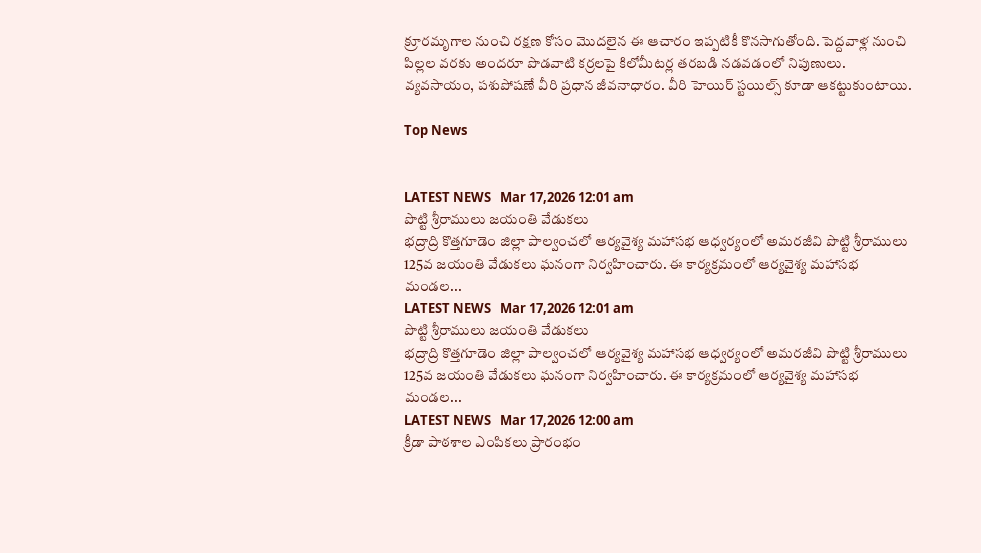క్రూరమృగాల నుంచి రక్షణ కోసం మొదలైన ఈ ఆచారం ఇప్పటికీ కొనసాగుతోంది. పెద్దవాళ్ల నుంచి పిల్లల వరకు అందరూ పొడవాటి కర్రలపై కిలోమీటర్ల తరబడి నడవడంలో నిపుణులు. వ్యవసాయం, పశుపోషణే వీరి ప్రధాన జీవనాధారం. వీరి హెయిర్‌ స్టయిల్స్‌ కూడా ఆకట్టుకుంటాయి.

Top News


LATEST NEWS   Mar 17,2026 12:01 am
పొట్టి శ్రీరాములు జయంతి వేడుకలు
భద్రాద్రి కొత్తగూడెం జిల్లా పాల్వంచలో ఆర్యవైశ్య మహాసభ ఆధ్వర్యంలో అమరజీవి పొట్టి శ్రీరాములు 125వ జయంతి వేడుకలు ఘనంగా నిర్వహించారు. ఈ కార్యక్రమంలో ఆర్యవైశ్య మహాసభ మండల...
LATEST NEWS   Mar 17,2026 12:01 am
పొట్టి శ్రీరాములు జయంతి వేడుకలు
భద్రాద్రి కొత్తగూడెం జిల్లా పాల్వంచలో ఆర్యవైశ్య మహాసభ ఆధ్వర్యంలో అమరజీవి పొట్టి శ్రీరాములు 125వ జయంతి వేడుకలు ఘనంగా నిర్వహించారు. ఈ కార్యక్రమంలో ఆర్యవైశ్య మహాసభ మండల...
LATEST NEWS   Mar 17,2026 12:00 am
క్రీడా పాఠశాల ఎంపికలు ప్రారంభం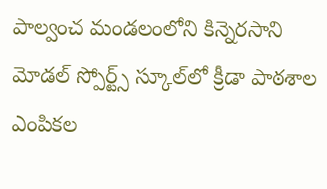పాల్వంచ మండలంలోని కిన్నెరసాని మోడల్ స్పోర్ట్స్ స్కూల్‌లో క్రీడా పాఠశాల ఎంపికల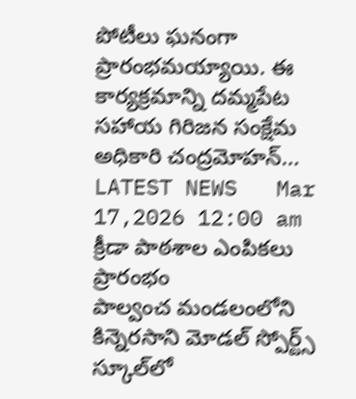పోటీలు ఘనంగా ప్రారంభమయ్యాయి. ఈ కార్యక్రమాన్ని దమ్మపేట సహాయ గిరిజన సంక్షేమ అధికారి చంద్రమోహన్...
LATEST NEWS   Mar 17,2026 12:00 am
క్రీడా పాఠశాల ఎంపికలు ప్రారంభం
పాల్వంచ మండలంలోని కిన్నెరసాని మోడల్ స్పోర్ట్స్ స్కూల్‌లో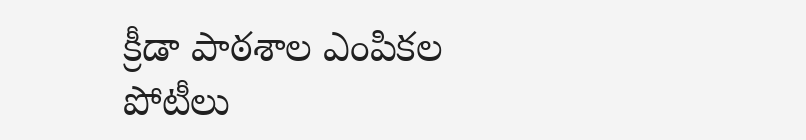క్రీడా పాఠశాల ఎంపికల పోటీలు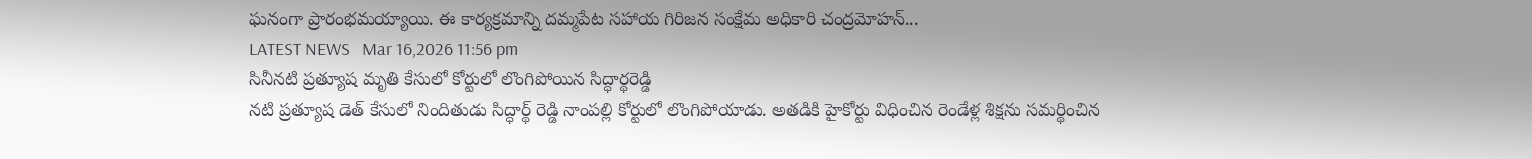ఘనంగా ప్రారంభమయ్యాయి. ఈ కార్యక్రమాన్ని దమ్మపేట సహాయ గిరిజన సంక్షేమ అధికారి చంద్రమోహన్...
LATEST NEWS   Mar 16,2026 11:56 pm
సినీనటి ప్రత్యూష మృతి కేసులో కోర్టులో లొంగిపోయిన సిద్ధార్థరెడ్డి
నటి ప్రత్యూష డెత్ కేసులో నిందితుడు సిద్ధార్థ్ రెడ్డి నాంపల్లి కోర్టులో లొంగిపోయాడు. అతడికి హైకోర్టు విధించిన రెండేళ్ల శిక్షను సమర్థించిన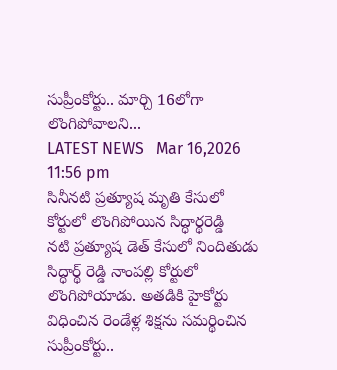సుప్రీంకోర్టు.. మార్చి 16లోగా లొంగిపోవాలని...
LATEST NEWS   Mar 16,2026 11:56 pm
సినీనటి ప్రత్యూష మృతి కేసులో కోర్టులో లొంగిపోయిన సిద్ధార్థరెడ్డి
నటి ప్రత్యూష డెత్ కేసులో నిందితుడు సిద్ధార్థ్ రెడ్డి నాంపల్లి కోర్టులో లొంగిపోయాడు. అతడికి హైకోర్టు విధించిన రెండేళ్ల శిక్షను సమర్థించిన సుప్రీంకోర్టు..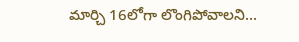మార్చి 16లోగా లొంగిపోవాలని...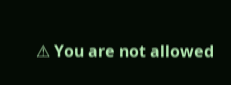⚠ You are not allowed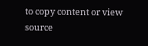to copy content or view source